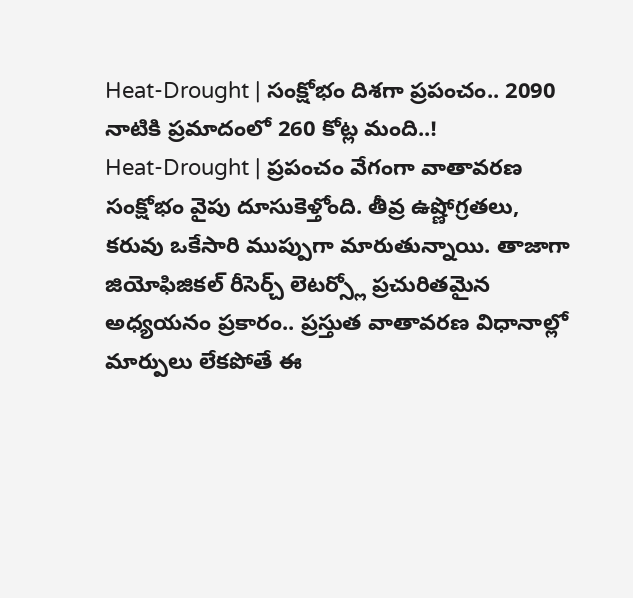Heat-Drought | సంక్షోభం దిశగా ప్రపంచం.. 2090 నాటికి ప్రమాదంలో 260 కోట్ల మంది..!
Heat-Drought | ప్రపంచం వేగంగా వాతావరణ సంక్షోభం వైపు దూసుకెళ్తోంది. తీవ్ర ఉష్ణోగ్రతలు, కరువు ఒకేసారి ముప్పుగా మారుతున్నాయి. తాజాగా జియోఫిజికల్ రీసెర్చ్ లెటర్స్లో ప్రచురితమైన అధ్యయనం ప్రకారం.. ప్రస్తుత వాతావరణ విధానాల్లో మార్పులు లేకపోతే ఈ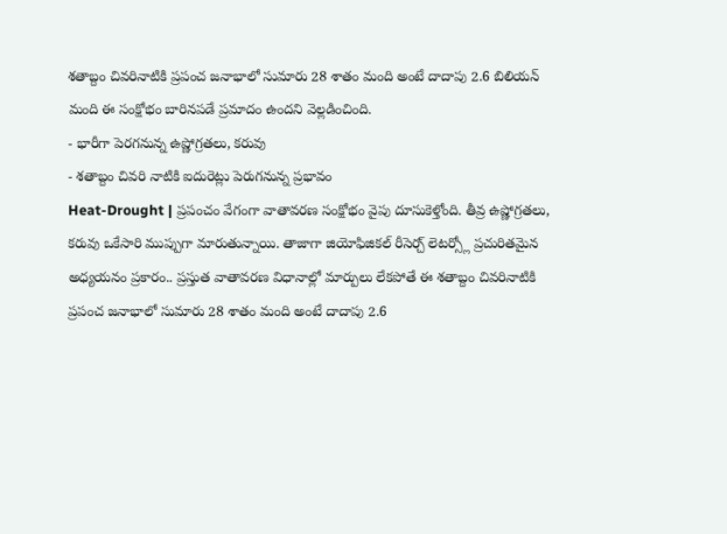శతాబ్దం చివరినాటికి ప్రపంచ జనాభాలో సుమారు 28 శాతం మంది అంటే దాదాపు 2.6 బిలియన్ మంది ఈ సంక్షోభం బారినపడే ప్రమాదం ఉందని వెల్లడించింది.
- భారీగా పెరగనున్న ఉష్ణోగ్రతలు, కరువు
- శతాబ్దం చివరి నాటికి ఐదురెట్లు పెరుగనున్న ప్రభావం
Heat-Drought | ప్రపంచం వేగంగా వాతావరణ సంక్షోభం వైపు దూసుకెళ్తోంది. తీవ్ర ఉష్ణోగ్రతలు, కరువు ఒకేసారి ముప్పుగా మారుతున్నాయి. తాజాగా జియోఫిజికల్ రీసెర్చ్ లెటర్స్లో ప్రచురితమైన అధ్యయనం ప్రకారం.. ప్రస్తుత వాతావరణ విధానాల్లో మార్పులు లేకపోతే ఈ శతాబ్దం చివరినాటికి ప్రపంచ జనాభాలో సుమారు 28 శాతం మంది అంటే దాదాపు 2.6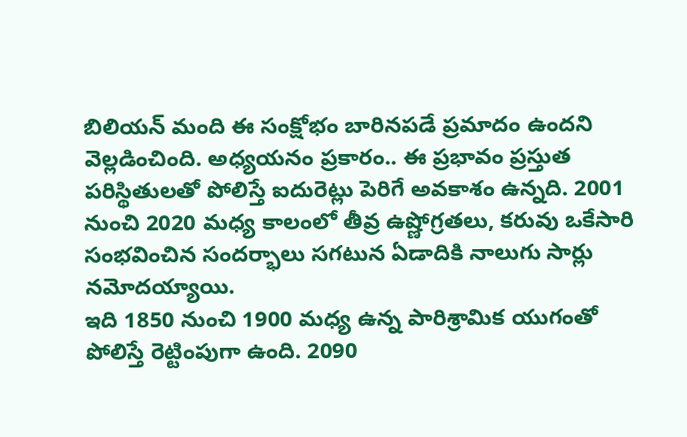బిలియన్ మంది ఈ సంక్షోభం బారినపడే ప్రమాదం ఉందని వెల్లడించింది. అధ్యయనం ప్రకారం.. ఈ ప్రభావం ప్రస్తుత పరిస్థితులతో పోలిస్తే ఐదురెట్లు పెరిగే అవకాశం ఉన్నది. 2001 నుంచి 2020 మధ్య కాలంలో తీవ్ర ఉష్ణోగ్రతలు, కరువు ఒకేసారి సంభవించిన సందర్భాలు సగటున ఏడాదికి నాలుగు సార్లు నమోదయ్యాయి.
ఇది 1850 నుంచి 1900 మధ్య ఉన్న పారిశ్రామిక యుగంతో పోలిస్తే రెట్టింపుగా ఉంది. 2090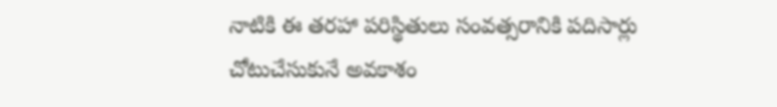నాటికి ఈ తరహా పరిస్థితులు సంవత్సరానికి పదిసార్లు చోటుచేసుకునే అవకాశం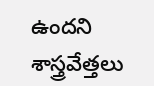ఉందని శాస్త్రవేత్తలు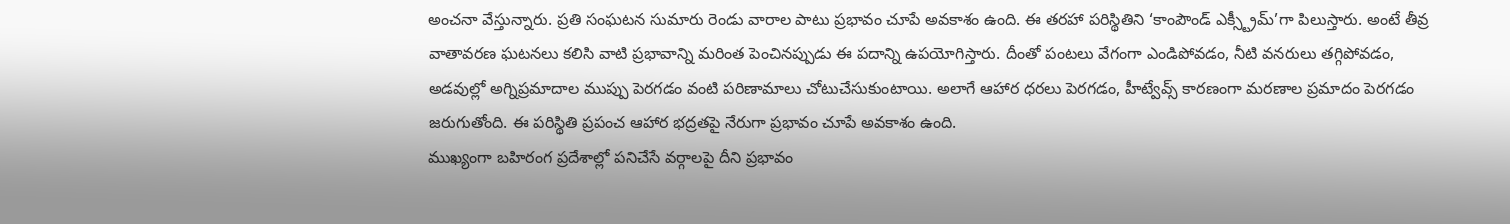అంచనా వేస్తున్నారు. ప్రతి సంఘటన సుమారు రెండు వారాల పాటు ప్రభావం చూపే అవకాశం ఉంది. ఈ తరహా పరిస్థితిని ‘కాంపౌండ్ ఎక్స్ట్రీమ్’గా పిలుస్తారు. అంటే తీవ్ర వాతావరణ ఘటనలు కలిసి వాటి ప్రభావాన్ని మరింత పెంచినప్పుడు ఈ పదాన్ని ఉపయోగిస్తారు. దీంతో పంటలు వేగంగా ఎండిపోవడం, నీటి వనరులు తగ్గిపోవడం, అడవుల్లో అగ్నిప్రమాదాల ముప్పు పెరగడం వంటి పరిణామాలు చోటుచేసుకుంటాయి. అలాగే ఆహార ధరలు పెరగడం, హీట్వేవ్స్ కారణంగా మరణాల ప్రమాదం పెరగడం జరుగుతోంది. ఈ పరిస్థితి ప్రపంచ ఆహార భద్రతపై నేరుగా ప్రభావం చూపే అవకాశం ఉంది.
ముఖ్యంగా బహిరంగ ప్రదేశాల్లో పనిచేసే వర్గాలపై దీని ప్రభావం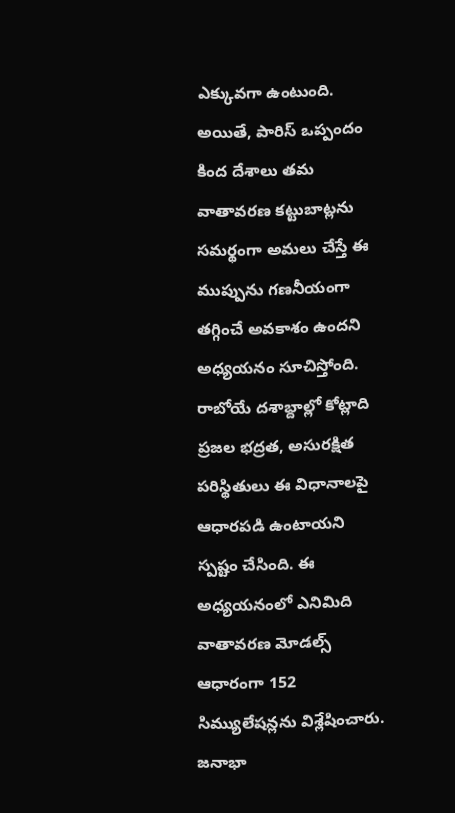ఎక్కువగా ఉంటుంది. అయితే, పారిస్ ఒప్పందం కింద దేశాలు తమ వాతావరణ కట్టుబాట్లను సమర్థంగా అమలు చేస్తే ఈ ముప్పును గణనీయంగా తగ్గించే అవకాశం ఉందని అధ్యయనం సూచిస్తోంది. రాబోయే దశాబ్దాల్లో కోట్లాది ప్రజల భద్రత, అసురక్షిత పరిస్థితులు ఈ విధానాలపై ఆధారపడి ఉంటాయని స్పష్టం చేసింది. ఈ అధ్యయనంలో ఎనిమిది వాతావరణ మోడల్స్ ఆధారంగా 152 సిమ్యులేషన్లను విశ్లేషించారు. జనాభా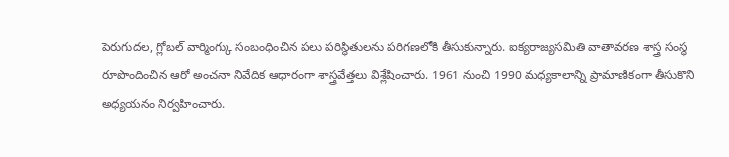పెరుగుదల, గ్లోబల్ వార్మింగ్కు సంబంధించిన పలు పరిస్థితులను పరిగణలోకి తీసుకున్నారు. ఐక్యరాజ్యసమితి వాతావరణ శాస్త్ర సంస్థ రూపొందించిన ఆరో అంచనా నివేదిక ఆధారంగా శాస్త్రవేత్తలు విశ్లేషించారు. 1961 నుంచి 1990 మధ్యకాలాన్ని ప్రామాణికంగా తీసుకొని అధ్యయనం నిర్వహించారు.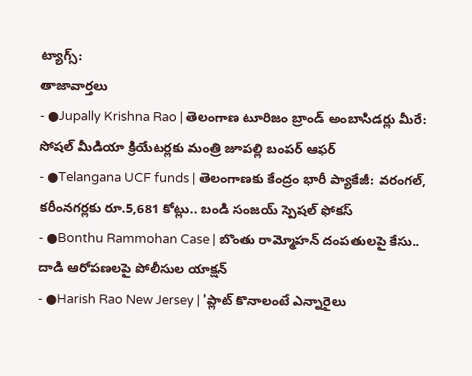ట్యాగ్స్:
తాజావార్తలు
- ●Jupally Krishna Rao | తెలంగాణ టూరిజం బ్రాండ్ అంబాసిడర్లు మీరే: సోషల్ మీడియా క్రియేటర్లకు మంత్రి జూపల్లి బంపర్ ఆఫర్
- ●Telangana UCF funds | తెలంగాణకు కేంద్రం భారీ ప్యాకేజీ: వరంగల్, కరీంనగర్లకు రూ.5,681 కోట్లు.. బండి సంజయ్ స్పెషల్ ఫోకస్
- ●Bonthu Rammohan Case | బొంతు రామ్మోహన్ దంపతులపై కేసు.. దాడి ఆరోపణలపై పోలీసుల యాక్షన్
- ●Harish Rao New Jersey | 'ప్లాట్ కొనాలంటే ఎన్నారైలు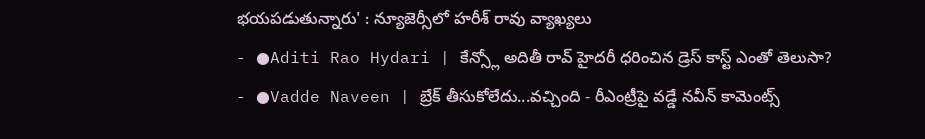భయపడుతున్నారు' : న్యూజెర్సీలో హరీశ్ రావు వ్యాఖ్యలు
- ●Aditi Rao Hydari | కేన్స్లో అదితీ రావ్ హైదరీ ధరించిన డ్రెస్ కాస్ట్ ఎంతో తెలుసా?
- ●Vadde Naveen | బ్రేక్ తీసుకోలేదు...వచ్చింది - రీఎంట్రీపై వడ్డే నవీన్ కామెంట్స్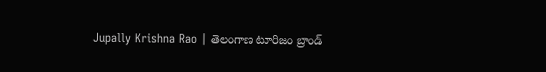Jupally Krishna Rao | తెలంగాణ టూరిజం బ్రాండ్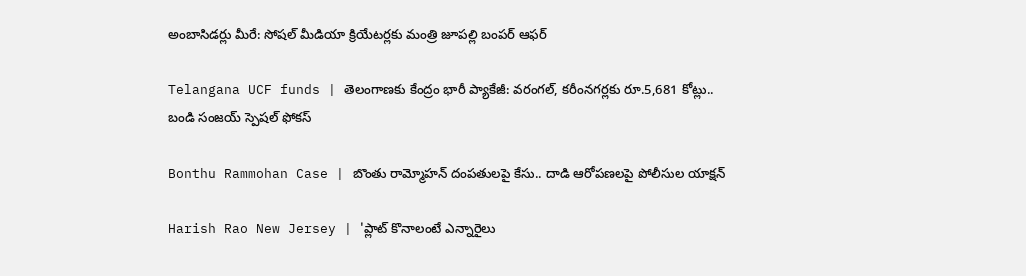అంబాసిడర్లు మీరే: సోషల్ మీడియా క్రియేటర్లకు మంత్రి జూపల్లి బంపర్ ఆఫర్

Telangana UCF funds | తెలంగాణకు కేంద్రం భారీ ప్యాకేజీ: వరంగల్, కరీంనగర్లకు రూ.5,681 కోట్లు.. బండి సంజయ్ స్పెషల్ ఫోకస్

Bonthu Rammohan Case | బొంతు రామ్మోహన్ దంపతులపై కేసు.. దాడి ఆరోపణలపై పోలీసుల యాక్షన్

Harish Rao New Jersey | 'ప్లాట్ కొనాలంటే ఎన్నారైలు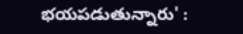భయపడుతున్నారు' :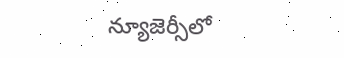న్యూజెర్సీలో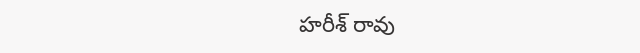హరీశ్ రావు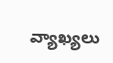వ్యాఖ్యలు